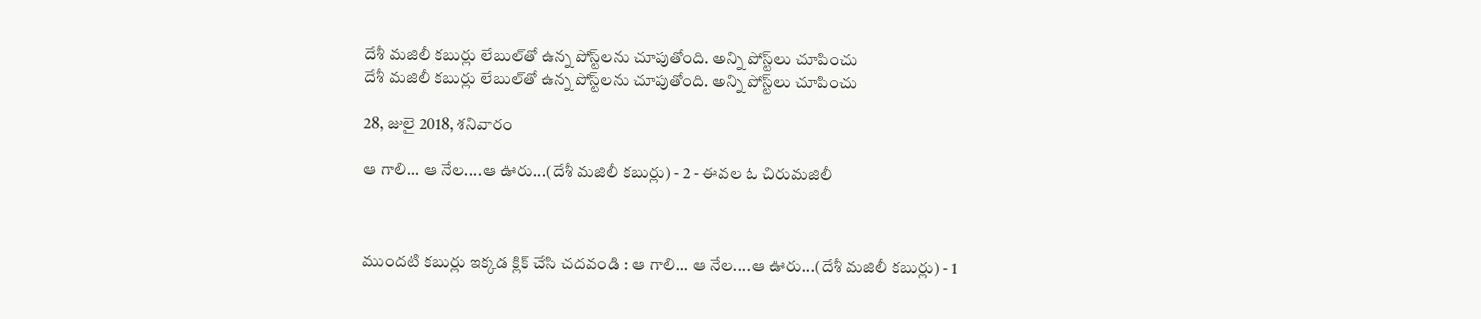దేశీ మజిలీ కబుర్లు లేబుల్‌తో ఉన్న పోస్ట్‌లను చూపుతోంది. అన్ని పోస్ట్‌లు చూపించు
దేశీ మజిలీ కబుర్లు లేబుల్‌తో ఉన్న పోస్ట్‌లను చూపుతోంది. అన్ని పోస్ట్‌లు చూపించు

28, జులై 2018, శనివారం

ఆ గాలి... ఆ నేల....ఆ ఊరు...(దేశీ మజిలీ కబుర్లు) - 2 - ఈవల ఓ చిరుమజిలీ



ముందటి కబుర్లు ఇక్కడ క్లిక్ చేసి చదవండి : ఆ గాలి... ఆ నేల....ఆ ఊరు...(దేశీ మజిలీ కబుర్లు) - 1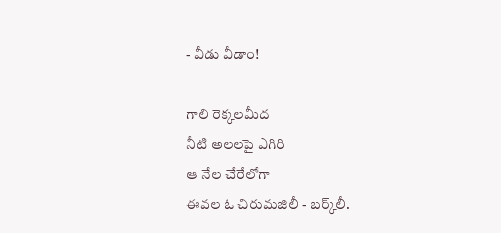- వీడు వీడాం!

గాలి రెక్కలమీద
నీటి అలలపై ఎగిరి
ఆ నేల చేరేలోగా
ఈవల ఓ చిరుమజిలీ - బర్క్‌లీ.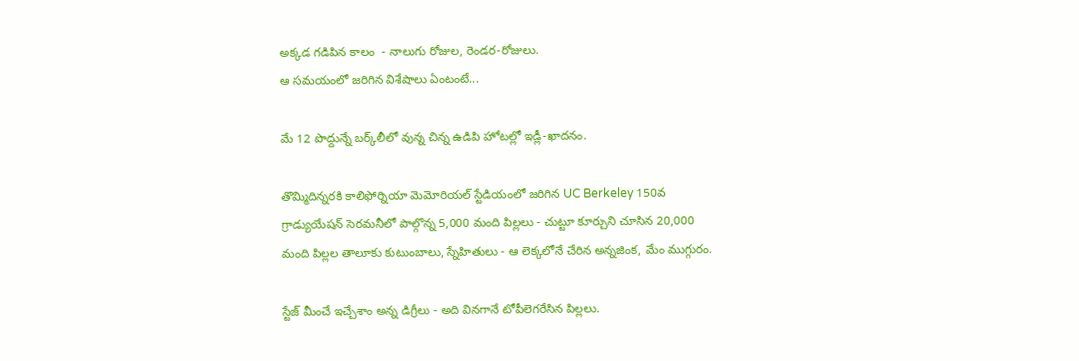అక్కడ గడిపిన కాలం  - నాలుగు రోజుల, రెండర-రోజులు.
ఆ సమయంలో జరిగిన విశేషాలు ఏంటంటే...

మే 12 పొద్దున్నే బర్క్‌లీలో వున్న చిన్న ఉడిపి హోటల్లో ఇడ్లీ-ఖాదనం.

తొమ్మిదిన్నరకి కాలిఫోర్నియా మెమోరియల్ స్టేడియంలో జరిగిన UC Berkeley 150వ గ్రాడ్యుయేషన్ సెరమనీలో పాల్గొన్న 5,000 మంది పిల్లలు - చుట్టూ కూర్చుని చూసిన 20,000 మంది పిల్లల తాలూకు కుటుంబాలు, స్నేహితులు - ఆ లెక్కలోనే చేరిన అన్నజింక, మేం ముగ్గురం.

స్టేజ్ మీంచే ఇచ్చేశాం అన్న డిగ్రీలు - అది వినగానే టోపీలెగరేసిన పిల్లలు.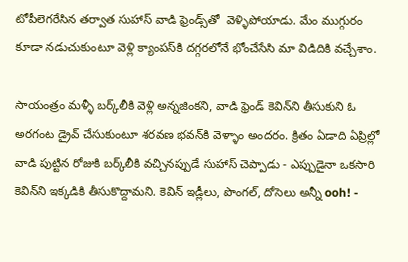టోపీలెగరేసిన తర్వాత సుహాస్ వాడి ఫ్రెండ్స్‌తో  వెళ్ళిపోయాడు. మేం ముగ్గురం కూడా నడుచుకుంటూ వెళ్లి క్యాంపస్‌కి దగ్గరలోనే భోంచేసేసి మా విడిదికి వచ్చేశాం.

సాయంత్రం మళ్ళీ బర్క్‌లీకి వెళ్లి అన్నజింకని, వాడి ఫ్రెండ్ కెవిన్‌ని తీసుకుని ఓ అరగంట డ్రైవ్ చేసుకుంటూ శరవణ భవన్‌కి వెళ్ళాం అందరం. క్రితం ఏడాది ఏప్రిల్లో వాడి పుట్టిన రోజుకి బర్క్‌లీకి వచ్చినప్పుడే సుహాస్ చెప్పాడు - ఎప్పుడైనా ఒకసారి కెవిన్‌ని ఇక్కడికి తీసుకొద్దామని. కెవిన్ ఇడ్లీలు, పొంగల్, దోసెలు అన్నీ ooh! -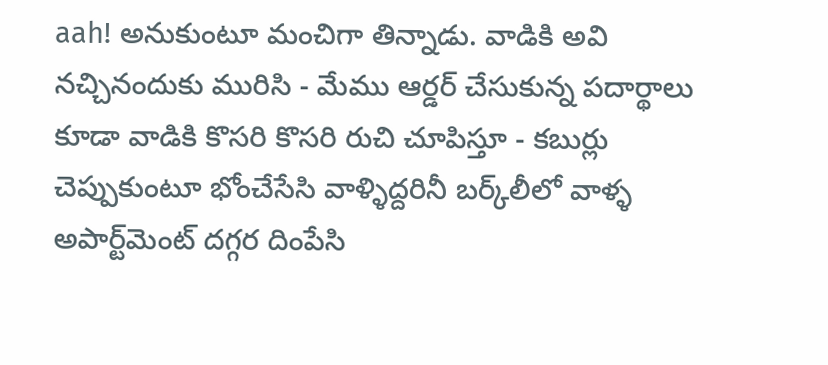aah! అనుకుంటూ మంచిగా తిన్నాడు. వాడికి అవి నచ్చినందుకు మురిసి - మేము ఆర్డర్ చేసుకున్న పదార్థాలు కూడా వాడికి కొసరి కొసరి రుచి చూపిస్తూ - కబుర్లు చెప్పుకుంటూ భోంచేసేసి వాళ్ళిద్దరినీ బర్క్‌లీలో వాళ్ళ అపార్ట్‌మెంట్ దగ్గర దింపేసి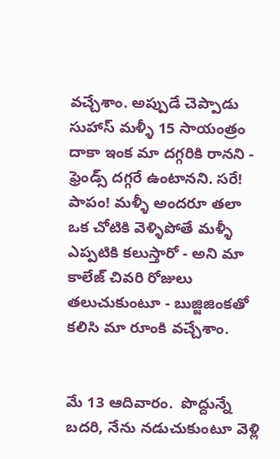వచ్చేశాం. అప్పుడే చెప్పాడు సుహాస్ మళ్ళీ 15 సాయంత్రం దాకా ఇంక మా దగ్గరికి రానని - ఫ్రెండ్స్ దగ్గరే ఉంటానని. సరే! పాపం! మళ్ళీ అందరూ తలా ఒక చోటికి వెళ్ళిపోతే మళ్ళీ ఎప్పటికి కలుస్తారో - అని మా కాలేజ్ చివరి రోజులు తలుచుకుంటూ - బుజ్జిజింకతో కలిసి మా రూంకి వచ్చేశాం.


మే 13 ఆదివారం.  పొద్దున్నే బదరి, నేను నడుచుకుంటూ వెళ్లి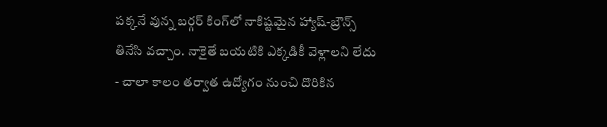పక్కనే వున్న బర్గర్ కింగ్‌లో నాకిష్టమైన హ్యాష్-బ్రౌన్స్ తినేసి వచ్చాం. నాకైతే బయటికి ఎక్కడికీ వెళ్లాలని లేదు - చాలా కాలం తర్వాత ఉద్యోగం నుంచి దొరికిన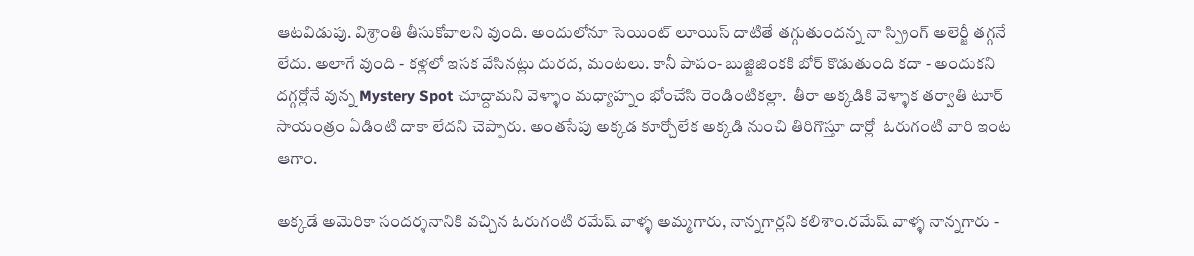ఆటవిడుపు. విశ్రాంతి తీసుకోవాలని వుంది. అందులోనూ సెయింట్ లూయిస్ దాటితే తగ్గుతుందన్న నా స్ప్రింగ్ అలెర్జీ తగ్గనే లేదు. అలాగే వుంది - కళ్లలో ఇసక వేసినట్లు దురద, మంటలు. కానీ పాపం- బుజ్జిజింకకి బోర్ కొడుతుంది కదా - అందుకని దగ్గర్లోనే వున్న Mystery Spot చూద్దామని వెళ్ళాం మధ్యాహ్నం భోంచేసి రెండింటికల్లా.  తీరా అక్కడికి వెళ్ళాక తర్వాతి టూర్ సాయంత్రం ఏడింటి దాకా లేదని చెప్పారు. అంతసేపు అక్కడ కూర్చోలేక అక్కడి నుంచి తిరిగొస్తూ దార్లో  ఓరుగంటి వారి ఇంట ఆగాం.

అక్కడే అమెరికా సందర్శనానికి వచ్చిన ఓరుగంటి రమేష్ వాళ్ళ అమ్మగారు, నాన్నగార్లని కలిశాం.రమేష్ వాళ్ళ నాన్నగారు -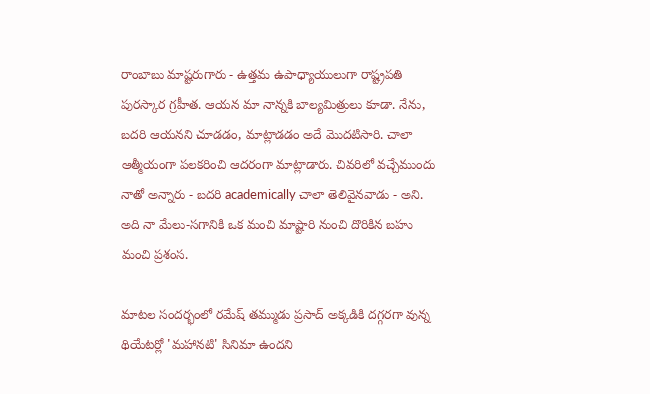రాంబాబు మాష్టరుగారు - ఉత్తమ ఉపాధ్యాయులుగా రాష్ట్రపతి పురస్కార గ్రహీత. ఆయన మా నాన్నకి బాల్యమిత్రులు కూడా. నేను, బదరి ఆయనని చూడడం, మాట్లాడడం అదే మొదటిసారి. చాలా ఆత్మీయంగా పలకరించి ఆదరంగా మాట్లాడారు. చివరిలో వచ్చేముందు నాతో అన్నారు - బదరి academically చాలా తెలివైనవాడు - అని. అది నా మేలు-సగానికి ఒక మంచి మాష్టారి నుంచి దొరికిన బహు మంచి ప్రశంస.

మాటల సందర్భంలో రమేష్ తమ్ముడు ప్రసాద్ అక్కడికి దగ్గరగా వున్న థియేటర్లో 'మహానటి' సినిమా ఉందని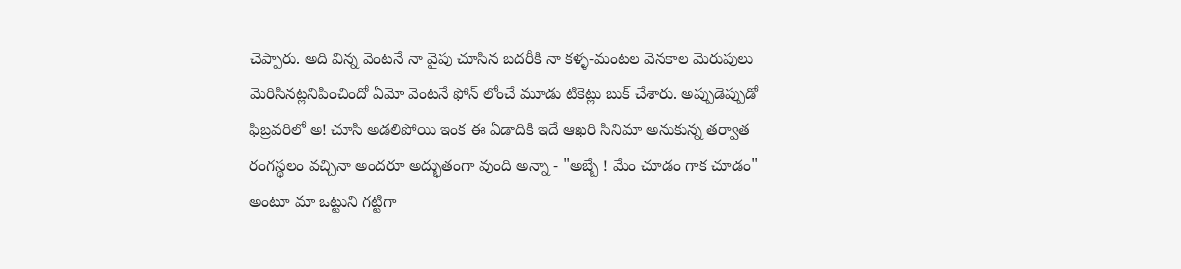చెప్పారు. అది విన్న వెంటనే నా వైపు చూసిన బదరీకి నా కళ్ళ-మంటల వెనకాల మెరుపులు మెరిసినట్లనిపించిందో ఏమో వెంటనే ఫోన్ లోంచే మూడు టికెట్లు బుక్ చేశారు. అప్పుడెప్పుడో ఫిబ్రవరిలో అ! చూసి అడలిపోయి ఇంక ఈ ఏడాదికి ఇదే ఆఖరి సినిమా అనుకున్న తర్వాత రంగస్థలం వచ్చినా అందరూ అద్భుతంగా వుంది అన్నా - "అబ్బే ! మేం చూడం గాక చూడం" అంటూ మా ఒట్టుని గట్టిగా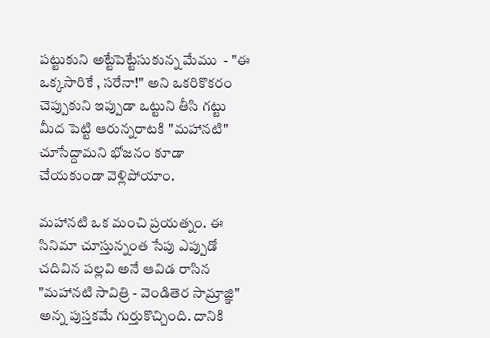పట్టుకుని అట్టేపెట్టేసుకున్న మేము  - "ఈ ఒక్కసారికే , సరేనా!" అని ఒకరికొకరం చెప్పుకుని ఇప్పుడా ఒట్టుని తీసి గట్టు మీద పెట్టి ఆరున్నరాటకి "మహానటి" చూసేద్దామని భోజనం కూడా చేయకుండా వెళ్లిపోయాం.

మహానటి ఒక మంచి ప్రయత్నం. ఈ సినిమా చూస్తున్నంత సేపు ఎప్పుడో చదివిన పల్లవి అనే ఆవిడ రాసిన "మహానటి సావిత్రి - వెండితెర సామ్రాజ్ఞి" అన్న పుస్తకమే గుర్తుకొచ్చింది. దానికి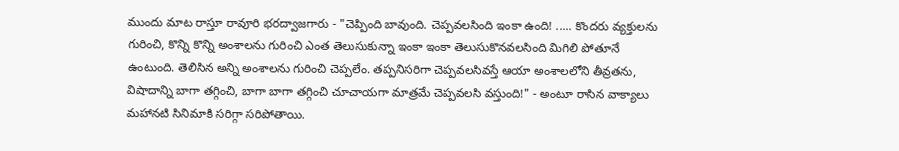ముందు మాట రాస్తూ రావూరి భరద్వాజగారు - "చెప్పింది బావుంది. చెప్పవలసింది ఇంకా ఉంది! ..... కొందరు వ్యక్తులను గురించి, కొన్ని కొన్ని అంశాలను గురించి ఎంత తెలుసుకున్నా ఇంకా ఇంకా తెలుసుకొనవలసింది మిగిలి పోతూనే ఉంటుంది. తెలిసిన అన్ని అంశాలను గురించి చెప్పలేం. తప్పనిసరిగా చెప్పవలసివస్తే ఆయా అంశాలలోని తీవ్రతను, విషాదాన్ని బాగా తగ్గించి, బాగా బాగా తగ్గించి చూచాయగా మాత్రమే చెప్పవలసి వస్తుంది!" - అంటూ రాసిన వాక్యాలు మహానటి సినిమాకి సరిగ్గా సరిపోతాయి.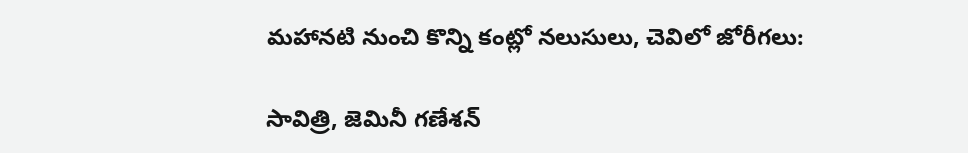మహానటి నుంచి కొన్ని కంట్లో నలుసులు, చెవిలో జోరీగలు:

సావిత్రి, జెమినీ గణేశన్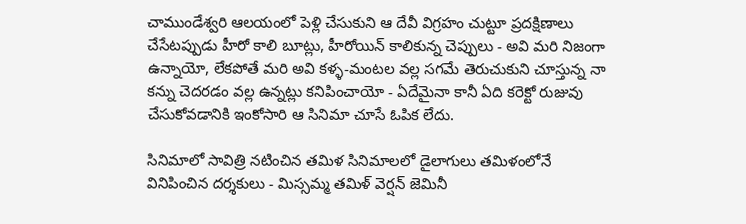చాముండేశ్వరి ఆలయంలో పెళ్లి చేసుకుని ఆ దేవీ విగ్రహం చుట్టూ ప్రదక్షిణాలు చేసేటప్పుడు హీరో కాలి బూట్లు, హీరోయిన్ కాలికున్న చెప్పులు - అవి మరి నిజంగా ఉన్నాయో, లేకపోతే మరి అవి కళ్ళ-మంటల వల్ల సగమే తెరుచుకుని చూస్తున్న నా కన్ను చెదరడం వల్ల ఉన్నట్లు కనిపించాయో - ఏదేమైనా కానీ ఏది కరెక్టో రుజువు చేసుకోవడానికి ఇంకోసారి ఆ సినిమా చూసే ఓపిక లేదు.

సినిమాలో సావిత్రి నటించిన తమిళ సినిమాలలో డైలాగులు తమిళంలోనే వినిపించిన దర్శకులు - మిస్సమ్మ తమిళ్ వెర్షన్ జెమినీ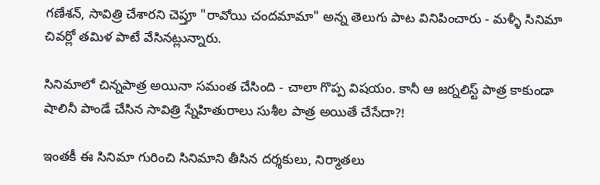గణేశన్, సావిత్రి చేశారని చెప్తూ "రావోయి చందమామా" అన్న తెలుగు పాట వినిపించారు - మళ్ళీ సినిమా చివర్లో తమిళ పాటే వేసినట్లున్నారు.

సినిమాలో చిన్నపాత్ర అయినా సమంత చేసింది - చాలా గొప్ప విషయం. కానీ ఆ జర్నలిస్ట్ పాత్ర కాకుండా షాలినీ పాండే చేసిన సావిత్రి స్నేహితురాలు సుశీల పాత్ర అయితే చేసేదా?!

ఇంతకీ ఈ సినిమా గురించి సినిమాని తీసిన దర్శకులు, నిర్మాతలు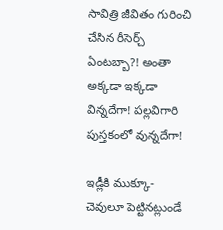సావిత్రి జీవితం గురించి చేసిన రీసెర్చ్ ఏంటబ్బా?! అంతా అక్కడా ఇక్కడా విన్నదేగా! పల్లవిగారి పుస్తకంలో వున్నదేగా!

ఇడ్లీకి ముక్కూ- చెవులూ పెట్టినట్లుండే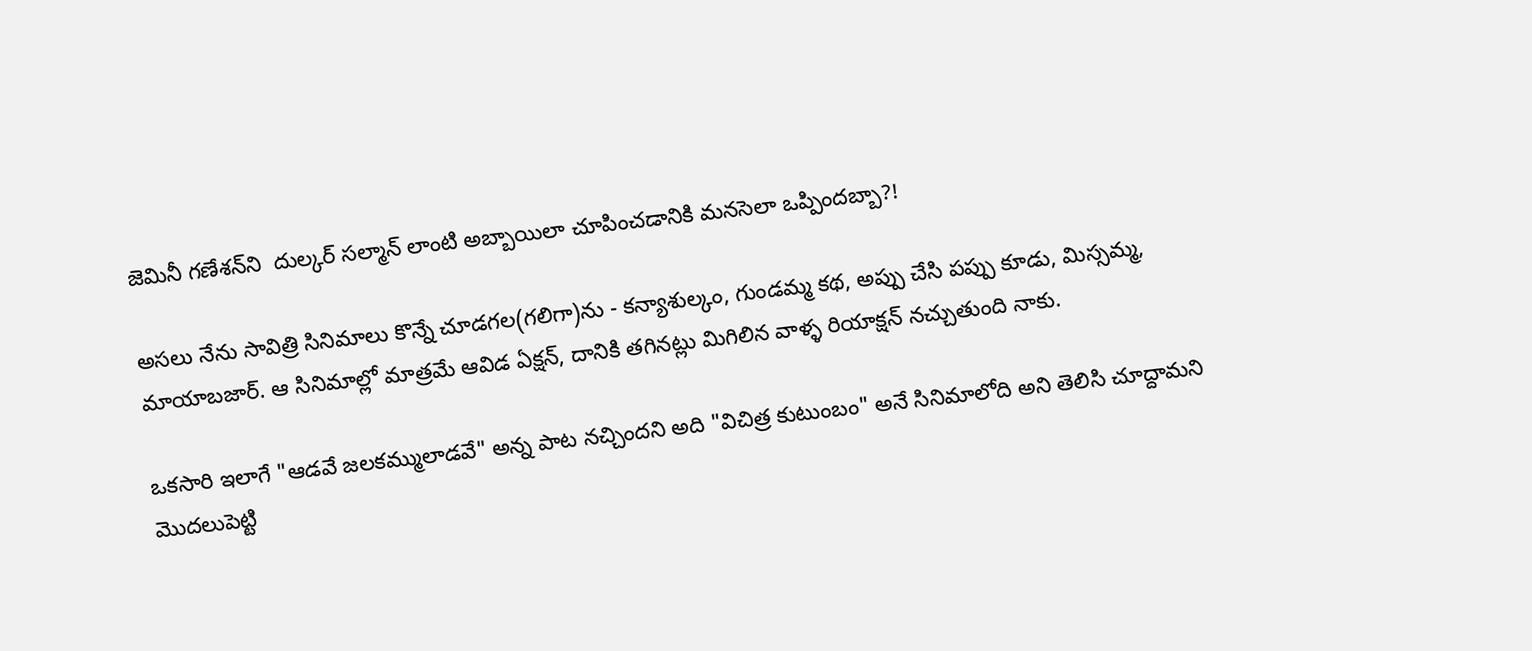జెమినీ గణేశన్‌ని  దుల్కర్ సల్మాన్ లాంటి అబ్బాయిలా చూపించడానికి మనసెలా ఒప్పిందబ్బా?!

అసలు నేను సావిత్రి సినిమాలు కొన్నే చూడగల(గలిగా)ను - కన్యాశుల్కం, గుండమ్మ కథ, అప్పు చేసి పప్పు కూడు, మిస్సమ్మ, మాయాబజార్. ఆ సినిమాల్లో మాత్రమే ఆవిడ ఏక్షన్, దానికి తగినట్లు మిగిలిన వాళ్ళ రియాక్షన్ నచ్చుతుంది నాకు.

ఒకసారి ఇలాగే "ఆడవే జలకమ్ములాడవే" అన్న పాట నచ్చిందని అది "విచిత్ర కుటుంబం" అనే సినిమాలోది అని తెలిసి చూద్దామని మొదలుపెట్టి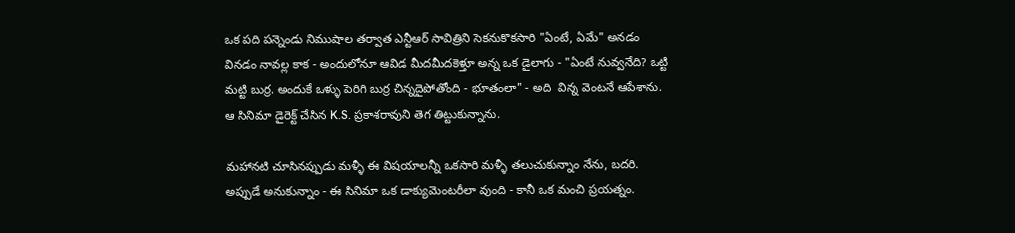ఒక పది పన్నెండు నిముషాల తర్వాత ఎన్టీఆర్ సావిత్రిని సెకనుకొకసారి "ఏంటే, ఏమే" అనడం వినడం నావల్ల కాక - అందులోనూ ఆవిడ మీదమీదకెళ్తూ అన్న ఒక డైలాగు - "ఏంటే నువ్వనేది? ఒట్టి మట్టి బుర్ర. అందుకే ఒళ్ళు పెరిగి బుర్ర చిన్నదైపోతోంది - భూతంలా" - అది  విన్న వెంటనే ఆపేశాను. ఆ సినిమా డైరెక్ట్ చేసిన K.S. ప్రకాశరావుని తెగ తిట్టుకున్నాను.

మహానటి చూసినప్పుడు మళ్ళీ ఈ విషయాలన్నీ ఒకసారి మళ్ళీ తలుచుకున్నాం నేను, బదరి. అప్పుడే అనుకున్నాం - ఈ సినిమా ఒక డాక్యుమెంటరీలా వుంది - కానీ ఒక మంచి ప్రయత్నం.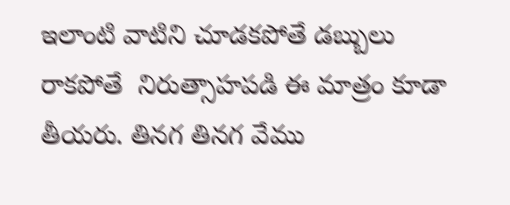ఇలాంటి వాటిని చూడకపోతే డబ్బులు రాకపోతే  నిరుత్సాహపడి ఈ మాత్రం కూడా తీయరు. తినగ తినగ వేము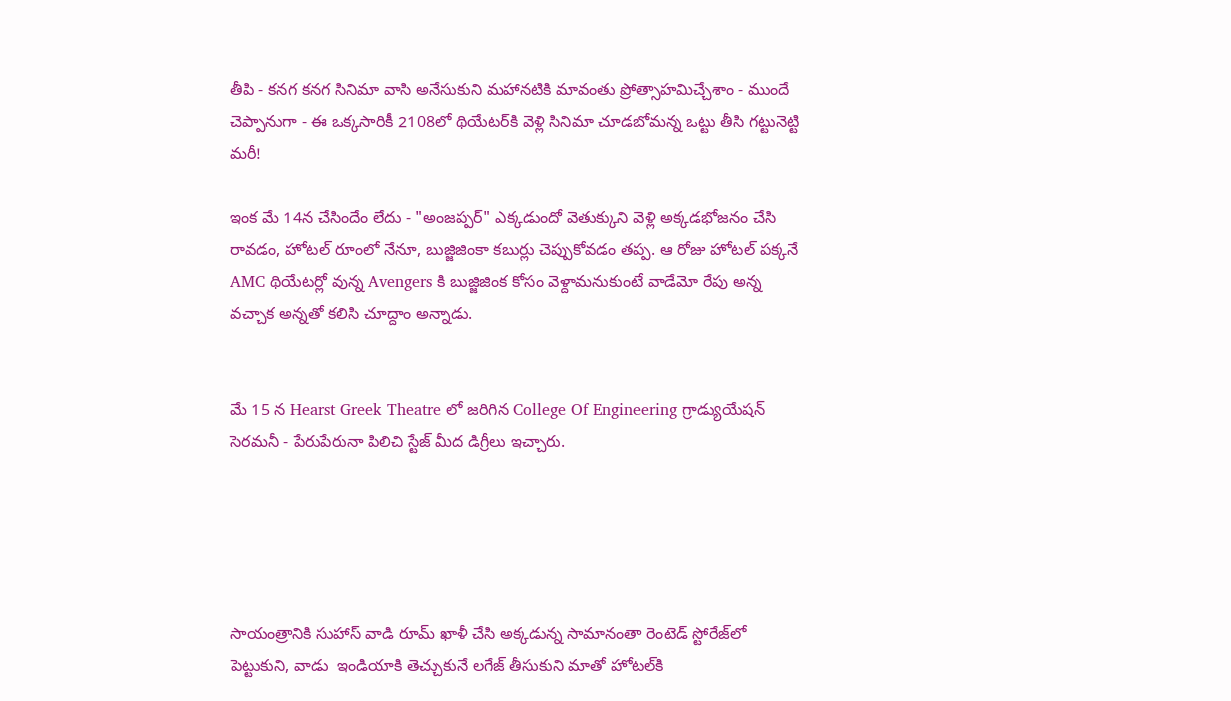తీపి - కనగ కనగ సినిమా వాసి అనేసుకుని మహానటికి మావంతు ప్రోత్సాహమిచ్చేశాం - ముందే చెప్పానుగా - ఈ ఒక్కసారికీ 2108లో థియేటర్‌కి వెళ్లి సినిమా చూడబోమన్న ఒట్టు తీసి గట్టునెట్టి మరీ!

ఇంక మే 14న చేసిందేం లేదు - "అంజప్పర్" ఎక్కడుందో వెతుక్కుని వెళ్లి అక్కడభోజనం చేసి రావడం, హోటల్ రూంలో నేనూ, బుజ్జిజింకా కబుర్లు చెప్పుకోవడం తప్ప. ఆ రోజు హోటల్ పక్కనే AMC థియేటర్లో వున్న Avengers కి బుజ్జిజింక కోసం వెళ్దామనుకుంటే వాడేమో రేపు అన్న వచ్చాక అన్నతో కలిసి చూద్దాం అన్నాడు.


మే 15 న Hearst Greek Theatre లో జరిగిన College Of Engineering గ్రాడ్యుయేషన్ సెరమనీ - పేరుపేరునా పిలిచి స్టేజ్ మీద డిగ్రీలు ఇచ్చారు.





సాయంత్రానికి సుహాస్ వాడి రూమ్ ఖాళీ చేసి అక్కడున్న సామానంతా రెంటెడ్ స్టోరేజ్‌లో పెట్టుకుని, వాడు  ఇండియాకి తెచ్చుకునే లగేజ్ తీసుకుని మాతో హోటల్‌కి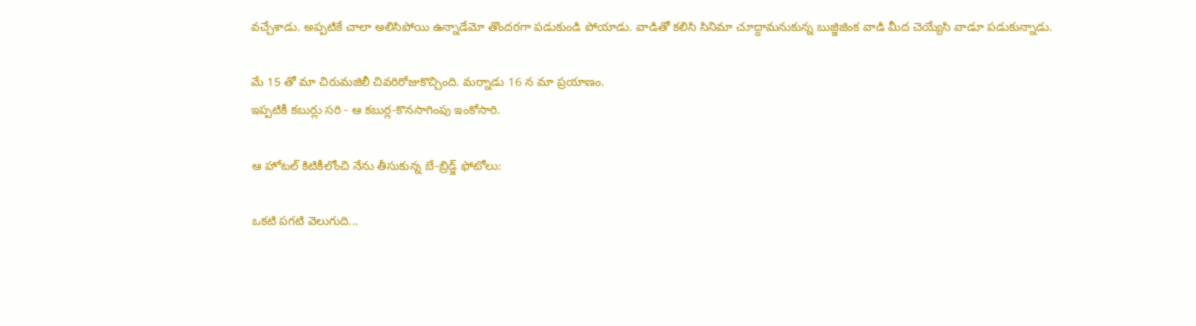వచ్చేశాడు. అప్పటికే చాలా అలిసిపోయి ఉన్నాడేమో తొందరగా పడుకుండి పోయాడు. వాడితో కలిసి సినిమా చూద్దామనుకున్న బుజ్జిజింక వాడి మీద చెయ్యేసి వాడూ పడుకున్నాడు.

మే 15 తో మా చిరుమజిలీ చివరిరోజుకొచ్చింది. మర్నాడు 16 న మా ప్రయాణం.
ఇప్పటికీ కబుర్లు సరి - ఆ కబుర్ల-కొనసాగింపు ఇంకోసారి.

ఆ హోటల్ కిటికీలోంచి నేను తీసుకున్న బే-బ్రిడ్జ్ ఫోటోలు:

ఒకటి పగటి వెలుగుది...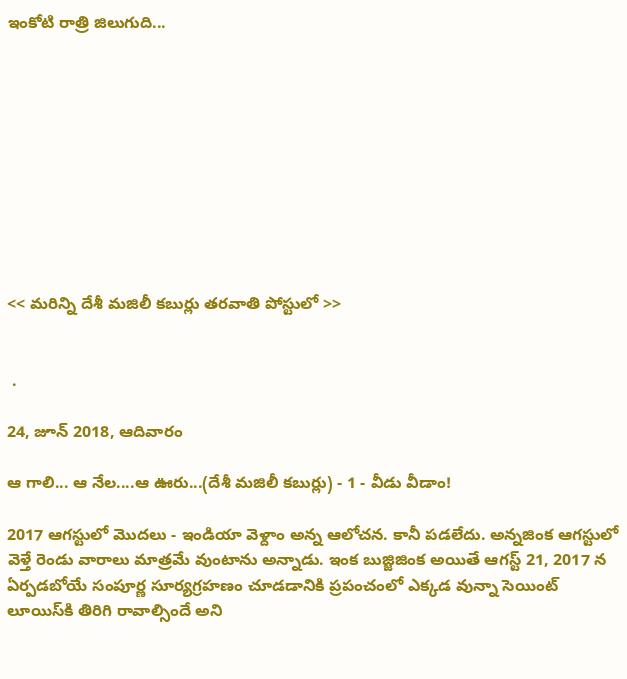ఇంకోటి రాత్రి జిలుగుది...










<< మరిన్ని దేశీ మజిలీ కబుర్లు తరవాతి పోస్టులో >>


 .

24, జూన్ 2018, ఆదివారం

ఆ గాలి... ఆ నేల....ఆ ఊరు...(దేశీ మజిలీ కబుర్లు) - 1 - వీడు వీడాం!

2017 ఆగస్టులో మొదలు - ఇండియా వెళ్దాం అన్న ఆలోచన. కానీ పడలేదు. అన్నజింక ఆగస్టులో వెళ్తే రెండు వారాలు మాత్రమే వుంటాను అన్నాడు. ఇంక బుజ్జిజింక అయితే ఆగస్ట్ 21, 2017 న ఏర్పడబోయే సంపూర్ణ సూర్యగ్రహణం చూడడానికి ప్రపంచంలో ఎక్కడ వున్నా సెయింట్ లూయిస్‌కి తిరిగి రావాల్సిందే అని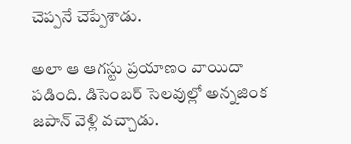చెప్పనే చెప్పేశాడు.

అలా ఆ ఆగస్టు ప్రయాణం వాయిదా పడింది. డిసెంబర్ సెలవుల్లో అన్నజింక జపాన్ వెళ్లి వచ్చాడు.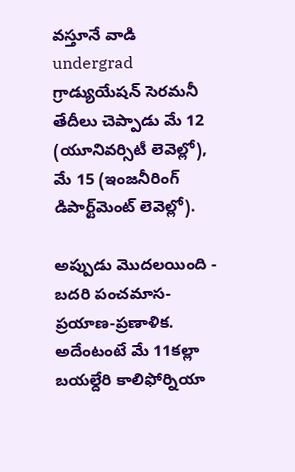వస్తూనే వాడి undergrad గ్రాడ్యుయేషన్ సెరమనీ తేదీలు చెప్పాడు మే 12 (యూనివర్సిటీ లెవెల్లో), మే 15 (ఇంజనీరింగ్ డిపార్ట్‌మెంట్ లెవెల్లో).

అప్పుడు మొదలయింది - బదరి పంచమాస-ప్రయాణ-ప్రణాళిక. అదేంటంటే మే 11కల్లా బయల్దేరి కాలిఫోర్నియా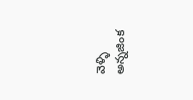వెళ్ళి అన్నజింక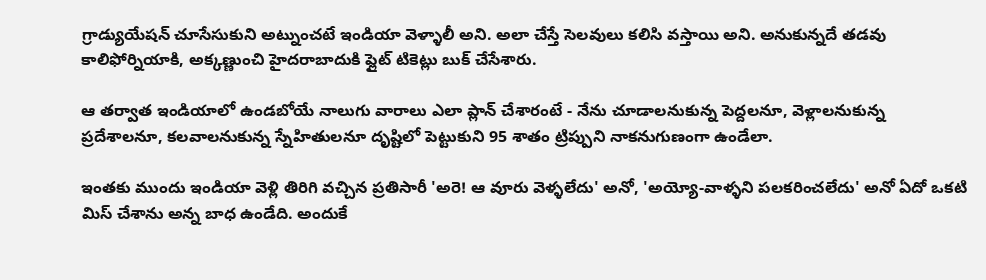గ్రాడ్యుయేషన్ చూసేసుకుని అట్నుంచటే ఇండియా వెళ్ళాలీ అని. అలా చేస్తే సెలవులు కలిసి వస్తాయి అని. అనుకున్నదే తడవు కాలిఫోర్నియాకి, అక్కణ్ణుంచి హైదరాబాదుకి ఫ్లైట్ టికెట్లు బుక్ చేసేశారు.

ఆ తర్వాత ఇండియాలో ఉండబోయే నాలుగు వారాలు ఎలా ప్లాన్ చేశారంటే - నేను చూడాలనుకున్న పెద్దలనూ, వెళ్లాలనుకున్న ప్రదేశాలనూ, కలవాలనుకున్న స్నేహితులనూ దృష్టిలో పెట్టుకుని 95 శాతం ట్రిప్పుని నాకనుగుణంగా ఉండేలా.

ఇంతకు ముందు ఇండియా వెళ్లి తిరిగి వచ్చిన ప్రతిసారీ 'అరె! ఆ వూరు వెళ్ళలేదు' అనో, 'అయ్యో-వాళ్ళని పలకరించలేదు' అనో ఏదో ఒకటి మిస్ చేశాను అన్న బాధ ఉండేది. అందుకే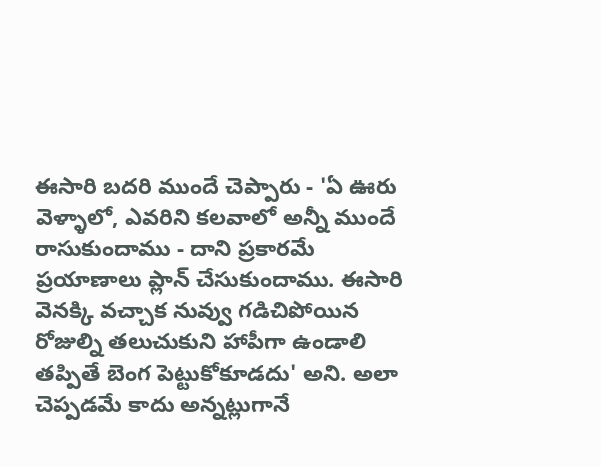ఈసారి బదరి ముందే చెప్పారు - 'ఏ ఊరు వెళ్ళాలో, ఎవరిని కలవాలో అన్నీ ముందే రాసుకుందాము - దాని ప్రకారమే ప్రయాణాలు ప్లాన్ చేసుకుందాము. ఈసారి వెనక్కి వచ్చాక నువ్వు గడిచిపోయిన రోజుల్ని తలుచుకుని హాపీగా ఉండాలి తప్పితే బెంగ పెట్టుకోకూడదు' అని. అలా చెప్పడమే కాదు అన్నట్లుగానే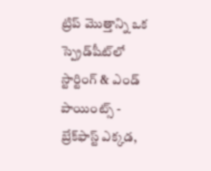ట్రిప్ మొత్తాన్ని ఒక స్ప్రెడ్‌షీట్‌లో స్టార్టింగ్ & ఎండ్ పాయింట్స్ - బ్రేక్‌ఫాస్ట్ ఎక్కడ,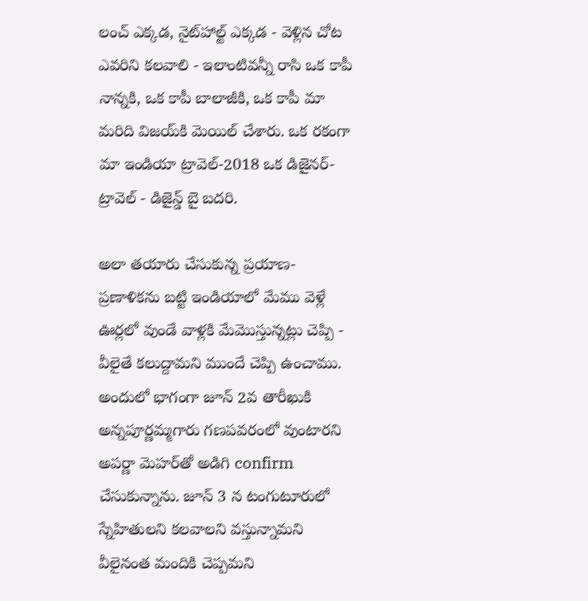లంచ్ ఎక్కడ, నైట్‌హాల్ట్ ఎక్కడ - వెళ్లిన చోట ఎవరిని కలవాలి - ఇలాంటివన్నీ రాసి ఒక కాపీ నాన్నకి, ఒక కాపీ బాలాజీకి, ఒక కాపీ మా మరిది విజయ్‌కి మెయిల్ చేశారు. ఒక రకంగా మా ఇండియా ట్రావెల్-2018 ఒక డిజైనర్-ట్రావెల్ - డిజైన్డ్ బై బదరి.

అలా తయారు చేసుకున్న ప్రయాణ-ప్రణాళికను బట్టి ఇండియాలో మేము వెళ్లే ఊర్లలో వుండే వాళ్లకి మేమొస్తున్నట్లు చెప్పి - వీలైతే కలుద్దామని ముందే చెప్పి ఉంచాము. అందులో భాగంగా జూన్ 2వ తారీఖుకి అన్నపూర్ణమ్మగారు గణపవరంలో వుంటారని అపర్ణా మెహర్‌తో అడిగి confirm చేసుకున్నాను. జూన్ 3 న టంగుటూరులో స్నేహితులని కలవాలని వస్తున్నామని వీలైనంత మందికి చెప్పమని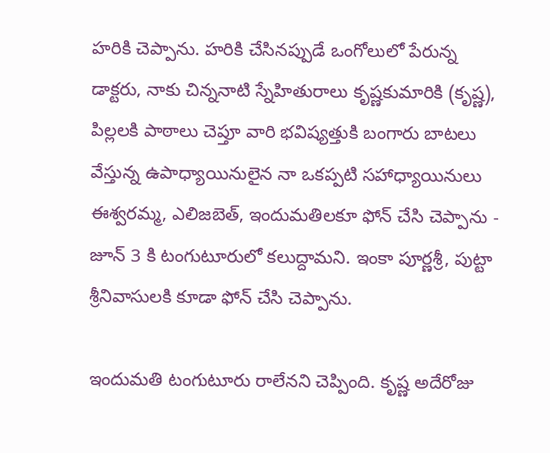హరికి చెప్పాను. హరికి చేసినప్పుడే ఒంగోలులో పేరున్న డాక్టరు, నాకు చిన్ననాటి స్నేహితురాలు కృష్ణకుమారికి (కృష్ణ), పిల్లలకి పాఠాలు చెప్తూ వారి భవిష్యత్తుకి బంగారు బాటలు వేస్తున్న ఉపాధ్యాయినులైన నా ఒకప్పటి సహాధ్యాయినులు ఈశ్వరమ్మ, ఎలిజబెత్, ఇందుమతిలకూ ఫోన్ చేసి చెప్పాను - జూన్ 3 కి టంగుటూరులో కలుద్దామని. ఇంకా పూర్ణశ్రీ, పుట్టా శ్రీనివాసులకి కూడా ఫోన్ చేసి చెప్పాను.

ఇందుమతి టంగుటూరు రాలేనని చెప్పింది. కృష్ణ అదేరోజు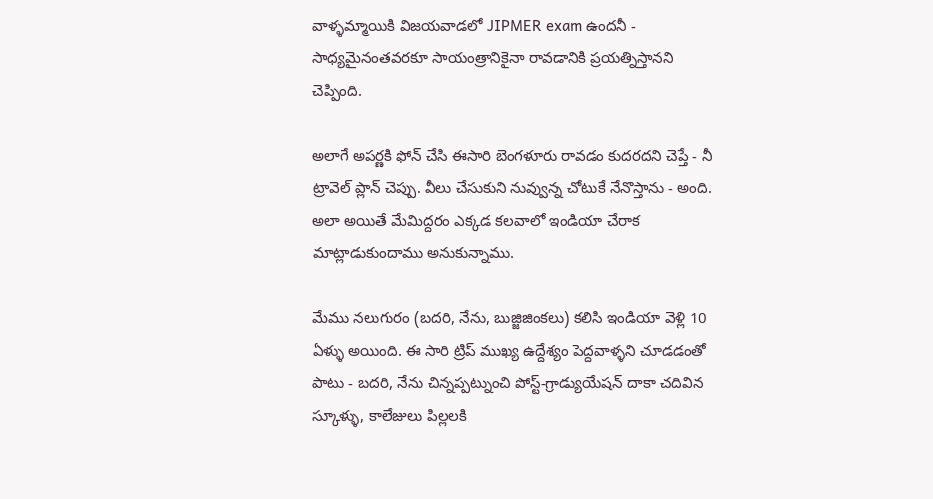వాళ్ళమ్మాయికి విజయవాడలో JIPMER exam ఉందనీ - సాధ్యమైనంతవరకూ సాయంత్రానికైనా రావడానికి ప్రయత్నిస్తానని చెప్పింది.

అలాగే అపర్ణకి ఫోన్ చేసి ఈసారి బెంగళూరు రావడం కుదరదని చెప్తే - నీ ట్రావెల్ ప్లాన్ చెప్పు. వీలు చేసుకుని నువ్వున్న చోటుకే నేనొస్తాను - అంది. అలా అయితే మేమిద్దరం ఎక్కడ కలవాలో ఇండియా చేరాక మాట్లాడుకుందాము అనుకున్నాము.

మేము నలుగురం (బదరి, నేను, బుజ్జిజింకలు) కలిసి ఇండియా వెళ్లి 10 ఏళ్ళు అయింది. ఈ సారి ట్రిప్ ముఖ్య ఉద్దేశ్యం పెద్దవాళ్ళని చూడడంతో పాటు - బదరి, నేను చిన్నప్పట్నుంచి పోస్ట్-గ్రాడ్యుయేషన్ దాకా చదివిన స్కూళ్ళు, కాలేజులు పిల్లలకి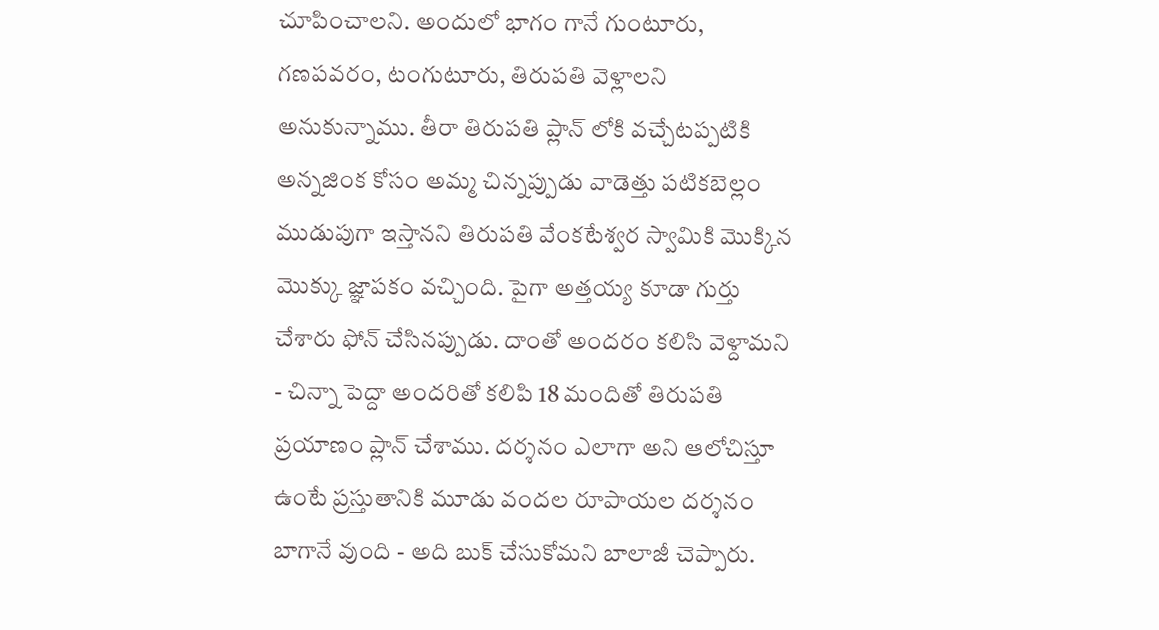చూపించాలని. అందులో భాగం గానే గుంటూరు, గణపవరం, టంగుటూరు, తిరుపతి వెళ్లాలని అనుకున్నాము. తీరా తిరుపతి ప్లాన్ లోకి వచ్చేటప్పటికి అన్నజింక కోసం అమ్మ చిన్నప్పుడు వాడెత్తు పటికబెల్లం ముడుపుగా ఇస్తానని తిరుపతి వేంకటేశ్వర స్వామికి మొక్కిన మొక్కు జ్ఞాపకం వచ్చింది. పైగా అత్తయ్య కూడా గుర్తు చేశారు ఫోన్ చేసినప్పుడు. దాంతో అందరం కలిసి వెళ్దామని - చిన్నా పెద్దా అందరితో కలిపి 18 మందితో తిరుపతి ప్రయాణం ప్లాన్ చేశాము. దర్శనం ఎలాగా అని ఆలోచిస్తూ ఉంటే ప్రస్తుతానికి మూడు వందల రూపాయల దర్శనం బాగానే వుంది - అది బుక్ చేసుకోమని బాలాజీ చెప్పారు.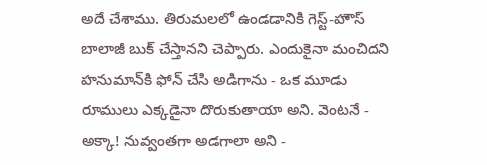అదే చేశాము. తిరుమలలో ఉండడానికి గెస్ట్-హౌస్ బాలాజీ బుక్ చేస్తానని చెప్పారు. ఎందుకైనా మంచిదని హనుమాన్‌కి ఫోన్ చేసి అడిగాను - ఒక మూడు రూములు ఎక్కడైనా దొరుకుతాయా అని. వెంటనే - అక్కా! నువ్వంతగా అడగాలా అని -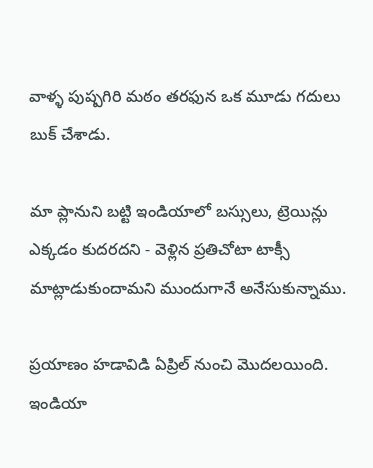వాళ్ళ పుష్పగిరి మఠం తరఫున ఒక మూడు గదులు బుక్ చేశాడు.

మా ప్లానుని బట్టి ఇండియాలో బస్సులు, ట్రెయిన్లు ఎక్కడం కుదరదని - వెళ్లిన ప్రతిచోటా టాక్సీ మాట్లాడుకుందామని ముందుగానే అనేసుకున్నాము.

ప్రయాణం హడావిడి ఏప్రిల్ నుంచి మొదలయింది. ఇండియా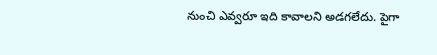నుంచి ఎవ్వరూ ఇది కావాలని అడగలేదు. పైగా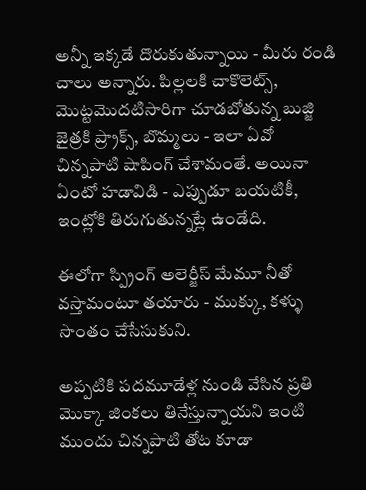అన్నీ ఇక్కడే దొరుకుతున్నాయి - మీరు రండి చాలు అన్నారు. పిల్లలకి చాకొలెట్స్, మొట్టమొదటిసారిగా చూడబోతున్న బుజ్జి జైత్రకి ప్ర్రాక్స్, బొమ్మలు - ఇలా ఏవో చిన్నపాటి షాపింగ్ చేశామంతే. అయినా ఏంటో హడావిడి - ఎప్పుడూ బయటికీ, ఇంట్లోకి తిరుగుతున్నట్లే ఉండేది.

ఈలోగా స్ప్రింగ్ అలెర్జీస్ మేమూ నీతో వస్తామంటూ తయారు - ముక్కు, కళ్ళు సొంతం చేసేసుకుని.

అప్పటికి పదమూడేళ్ల నుండి వేసిన ప్రతి మొక్కా జింకలు తినేస్తున్నాయని ఇంటి ముందు చిన్నపాటి తోట కూడా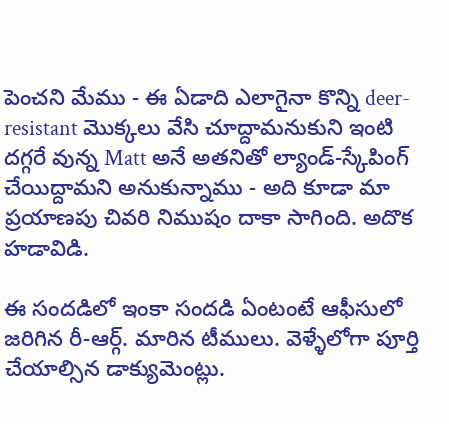పెంచని మేము - ఈ ఏడాది ఎలాగైనా కొన్ని deer-resistant మొక్కలు వేసి చూద్దామనుకుని ఇంటి దగ్గరే వున్న Matt అనే అతనితో ల్యాండ్-స్కేపింగ్ చేయిద్దామని అనుకున్నాము - అది కూడా మా ప్రయాణపు చివరి నిముషం దాకా సాగింది. అదొక హడావిడి.

ఈ సందడిలో ఇంకా సందడి ఏంటంటే ఆఫీసులో జరిగిన రీ-ఆర్గ్. మారిన టీములు. వెళ్ళేలోగా పూర్తి చేయాల్సిన డాక్యుమెంట్లు.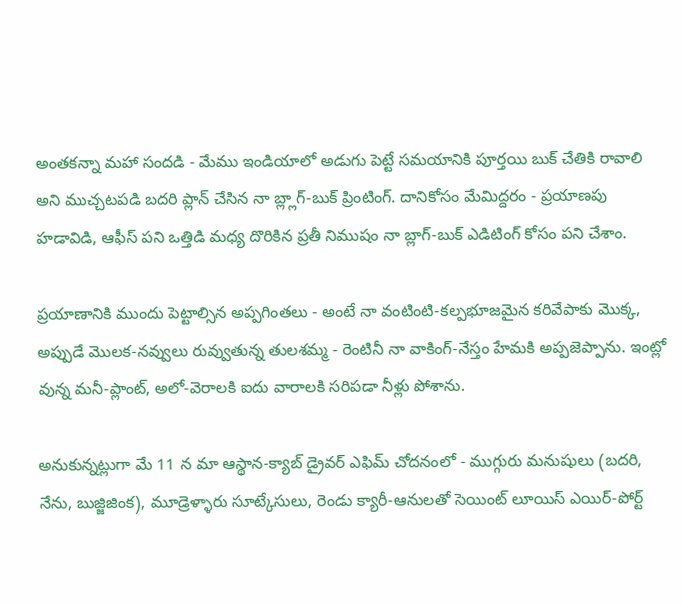అంతకన్నా మహా సందడి - మేము ఇండియాలో అడుగు పెట్టే సమయానికి పూర్తయి బుక్ చేతికి రావాలి అని ముచ్చటపడి బదరి ప్లాన్ చేసిన నా బ్ల్లాగ్-బుక్ ప్రింటింగ్. దానికోసం మేమిద్దరం - ప్రయాణపు హడావిడి, ఆఫీస్ పని ఒత్తిడి మధ్య దొరికిన ప్రతీ నిముషం నా బ్లాగ్-బుక్ ఎడిటింగ్ కోసం పని చేశాం.

ప్రయాణానికి ముందు పెట్టాల్సిన అప్పగింతలు - అంటే నా వంటింటి-కల్పభూజమైన కరివేపాకు మొక్క, అప్పుడే మొలక-నవ్వులు రువ్వుతున్న తులశమ్మ - రెంటినీ నా వాకింగ్-నేస్తం హేమకి అప్పజెప్పాను. ఇంట్లో వున్న మనీ-ప్లాంట్, అలో-వెరాలకి ఐదు వారాలకి సరిపడా నీళ్లు పోశాను.

అనుకున్నట్లుగా మే 11 న మా ఆస్థాన-క్యాబ్ డ్రైవర్ ఎఫిమ్ చోదనంలో - ముగ్గురు మనుషులు (బదరి, నేను, బుజ్జిజింక), మూడ్రెళ్ళారు సూట్కేసులు, రెండు క్యారీ-ఆనులతో సెయింట్ లూయిస్ ఎయిర్-పోర్ట్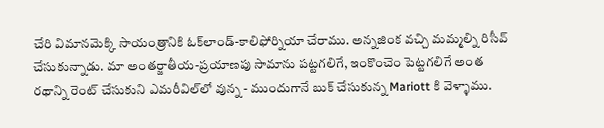చేరి విమానమెక్కి సాయంత్రానికి ఓక్‌లాండ్-కాలిఫోర్నియా చేరాము. అన్నజింక వచ్చి మమ్మల్ని రిసీవ్ చేసుకున్నాడు. మా అంతర్జాతీయ-ప్రయాణపు సామాను పట్టగలిగే, ఇంకొంచెం పెట్టగలిగే అంత రథాన్ని రెంట్ చేసుకుని ఎమరీవిల్‌లో వున్న - ముందుగానే బుక్ చేసుకున్న Mariott కి వెళ్ళాము.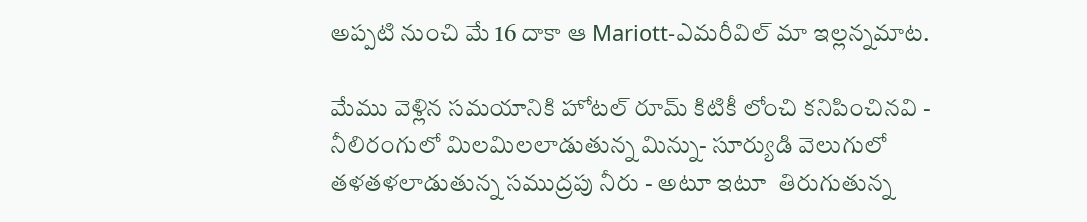అప్పటి నుంచి మే 16 దాకా ఆ Mariott-ఎమరీవిల్‌ మా ఇల్లన్నమాట.

మేము వెళ్లిన సమయానికి హోటల్ రూమ్ కిటికీ లోంచి కనిపించినవి - నీలిరంగులో మిలమిలలాడుతున్న మిన్ను- సూర్యుడి వెలుగులో తళతళలాడుతున్న సముద్రపు నీరు - అటూ ఇటూ  తిరుగుతున్న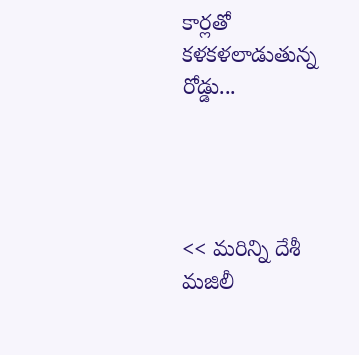కార్లతో కళకళలాడుతున్న రోడ్డు...




<< మరిన్ని దేశీ మజిలీ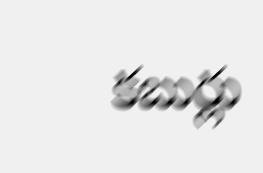కబుర్లు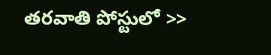తరవాతి పోస్టులో >>